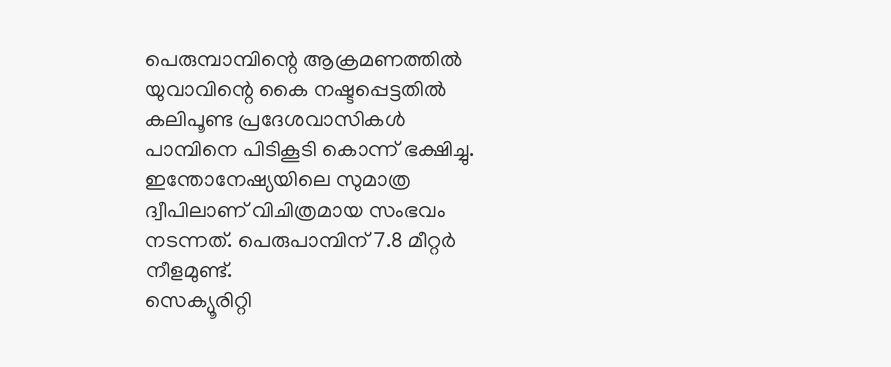പെരുമ്പാമ്പിന്റെ ആക്രമണത്തിൽ യുവാവിന്റെ കൈ നഷ്ടപ്പെട്ടതിൽ കലിപൂണ്ട പ്രദേശവാസികൾ പാമ്പിനെ പിടികൂടി കൊന്ന് ഭക്ഷിച്ചു. ഇന്തോനേഷ്യയിലെ സുമാത്ര ദ്വീപിലാണ് വിചിത്രമായ സംഭവം നടന്നത്. പെരുപാമ്പിന് 7.8 മീറ്റർ നീളമുണ്ട്.
സെക്യൂരിറ്റി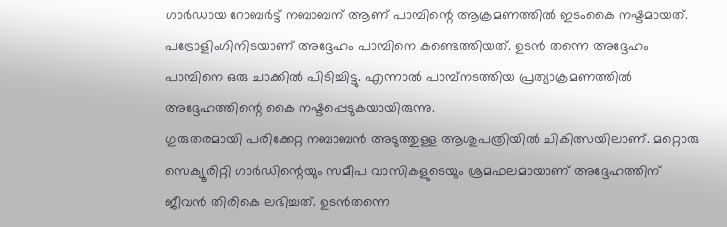ഗാർഡായ റോബർട്ട് നബാബന് ആണ് പാമ്പിന്റെ ആക്രമണത്തിൽ ഇടംകൈ നഷ്ടമായത്. പട്രോളിംഗിനിടയാണ് അദ്ദേഹം പാമ്പിനെ കണ്ടെത്തിയത്. ഉടൻ തന്നെ അദ്ദേഹം പാമ്പിനെ ഒരു ചാക്കിൽ പിടിച്ചിട്ടു. എന്നാൽ പാമ്പ്നടത്തിയ പ്രത്യാക്രമണത്തിൽ അദ്ദേഹത്തിന്റെ കൈ നഷ്ടപ്പെടുകയായിരുന്നു.
ഗുരുതരമായി പരിക്കേറ്റ നബാബൻ അടുത്തുള്ള ആശുപത്രിയിൽ ചികിത്സയിലാണ്. മറ്റൊരു സെക്യൂരിറ്റി ഗാർഡിന്റെയും സമീപ വാസികളുടെയും ശ്രമഫലമായാണ് അദ്ദേഹത്തിന് ജീവൻ തിരികെ ലഭിച്ചത്. ഉടൻതന്നെ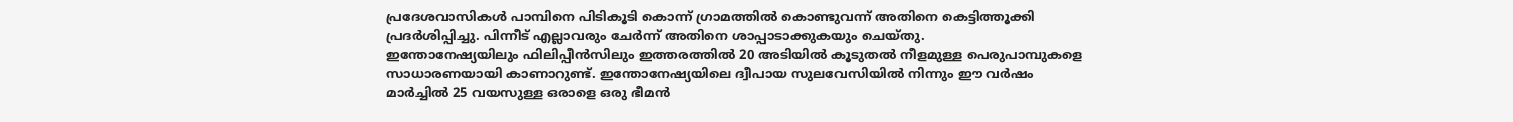പ്രദേശവാസികൾ പാമ്പിനെ പിടികൂടി കൊന്ന് ഗ്രാമത്തിൽ കൊണ്ടുവന്ന് അതിനെ കെട്ടിത്തൂക്കി പ്രദർശിപ്പിച്ചു. പിന്നീട് എല്ലാവരും ചേർന്ന് അതിനെ ശാപ്പാടാക്കുകയും ചെയ്തു.
ഇന്തോനേഷ്യയിലും ഫിലിപ്പീൻസിലും ഇത്തരത്തിൽ 20 അടിയിൽ കൂടുതൽ നീളമുള്ള പെരുപാമ്പുകളെ സാധാരണയായി കാണാറുണ്ട്. ഇന്തോനേഷ്യയിലെ ദ്വീപായ സുലവേസിയിൽ നിന്നും ഈ വർഷം മാർച്ചിൽ 25 വയസുള്ള ഒരാളെ ഒരു ഭീമൻ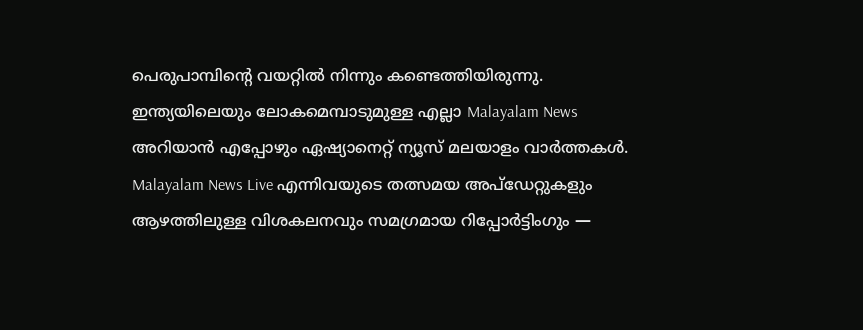പെരുപാമ്പിന്റെ വയറ്റിൽ നിന്നും കണ്ടെത്തിയിരുന്നു.
ഇന്ത്യയിലെയും ലോകമെമ്പാടുമുള്ള എല്ലാ Malayalam News അറിയാൻ എപ്പോഴും ഏഷ്യാനെറ്റ് ന്യൂസ് മലയാളം വാർത്തകൾ. Malayalam News Live എന്നിവയുടെ തത്സമയ അപ്ഡേറ്റുകളും ആഴത്തിലുള്ള വിശകലനവും സമഗ്രമായ റിപ്പോർട്ടിംഗും —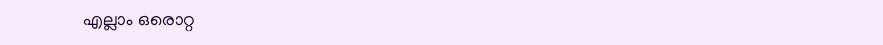എല്ലാം ഒരൊറ്റ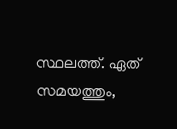സ്ഥലത്ത്. ഏത് സമയത്തും,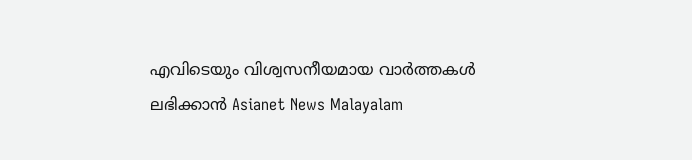എവിടെയും വിശ്വസനീയമായ വാർത്തകൾ ലഭിക്കാൻ Asianet News Malayalam